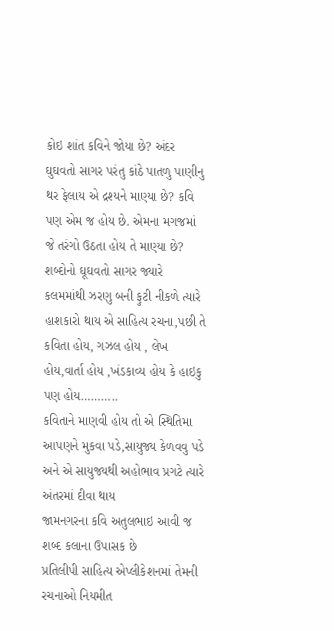કોઇ શાંત કવિને જોયા છે? અંદર ઘુઘવતો સાગર પરંતુ કાંઠે પાતળુ પાણીનુ થર ફેલાય એ દ્રશ્યને માણ્યા છે? કવિ પણ એમ જ હોય છે. એમના મગજમાં જે તરંગો ઉઠતા હોય તે માણ્યા છે? શબ્દોનો ઘૂઘવતો સાગર જ્યારે કલમમાંથી ઝરણુ બની ફુટી નીકળે ત્યારે હાશકારો થાય એ સાહિત્ય રચના,પછી તે કવિતા હોય, ગઝલ હોય , લેખ હોય,વાર્તા હોય ,ખંડકાવ્ય હોય કે હાઇકુ પણ હોય………..
કવિતાને માણવી હોય તો એ સ્થિતિમા આપણને મુકવા પડે,સાયુજ્ય કેળવવુ પડે અને એ સાયુજ્યથી અહોભાવ પ્રગટે ત્યારે અંતરમાં દીવા થાય
જામનગરના કવિ અતુલભાઇ આવી જ શબ્દ કલાના ઉપાસક છે
પ્રતિલીપી સાહિત્ય એપ્લીકેશનમાં તેમની રચનાઓ નિયમીત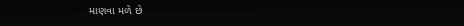માણવા મળે છે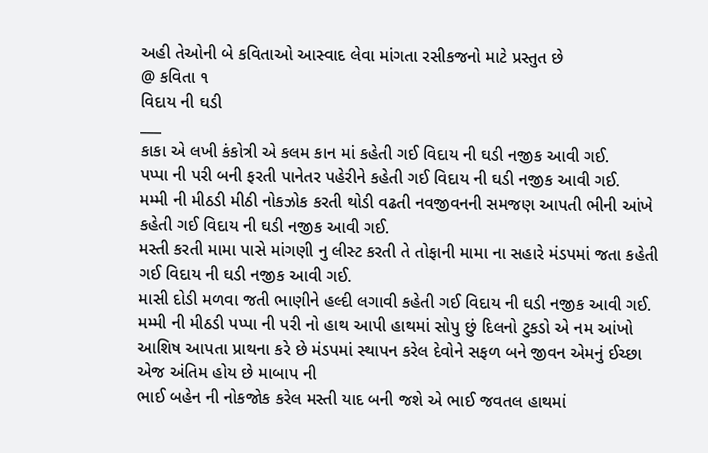અહી તેઓની બે કવિતાઓ આસ્વાદ લેવા માંગતા રસીકજનો માટે પ્રસ્તુત છે
@ કવિતા ૧
વિદાય ની ઘડી
___
કાકા એ લખી કંકોત્રી એ કલમ કાન માં કહેતી ગઈ વિદાય ની ઘડી નજીક આવી ગઈ.
પપ્પા ની પરી બની ફરતી પાનેતર પહેરીને કહેતી ગઈ વિદાય ની ઘડી નજીક આવી ગઈ.
મમ્મી ની મીઠડી મીઠી નોકઝોક કરતી થોડી વઢતી નવજીવનની સમજણ આપતી ભીની આંખે કહેતી ગઈ વિદાય ની ઘડી નજીક આવી ગઈ.
મસ્તી કરતી મામા પાસે માંગણી નુ લીસ્ટ કરતી તે તોફાની મામા ના સહારે મંડપમાં જતા કહેતી ગઈ વિદાય ની ઘડી નજીક આવી ગઈ.
માસી દોડી મળવા જતી ભાણીને હલ્દી લગાવી કહેતી ગઈ વિદાય ની ઘડી નજીક આવી ગઈ.
મમ્મી ની મીઠડી પપ્પા ની પરી નો હાથ આપી હાથમાં સોપુ છું દિલનો ટુકડો એ નમ આંખો આશિષ આપતા પ્રાથના કરે છે મંડપમાં સ્થાપન કરેલ દેવોને સફળ બને જીવન એમનું ઈચ્છા એજ અંતિમ હોય છે માબાપ ની
ભાઈ બહેન ની નોકજોક કરેલ મસ્તી યાદ બની જશે એ ભાઈ જવતલ હાથમાં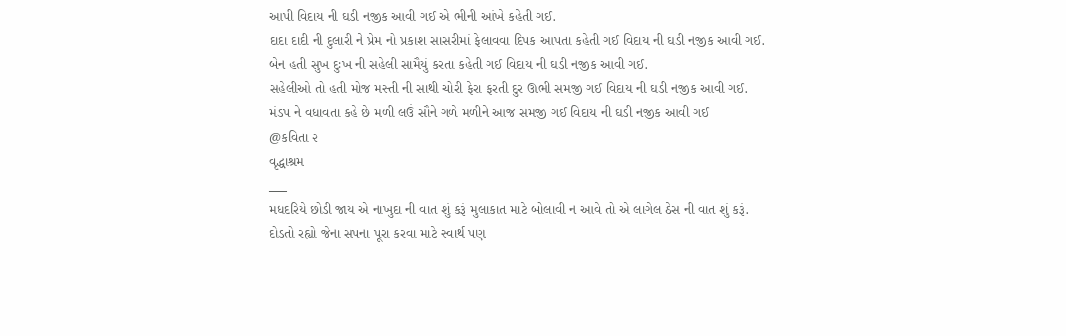આપી વિદાય ની ઘડી નજીક આવી ગઈ એ ભીની આંખે કહેતી ગઈ.
દાદા દાદી ની દુલારી ને પ્રેમ નો પ્રકાશ સાસરીમાં ફેલાવવા દિપક આપતા કહેતી ગઈ વિદાય ની ઘડી નજીક આવી ગઈ.
બેન હતી સુખ દુઃખ ની સહેલી સામૈયું કરતા કહેતી ગઈ વિદાય ની ઘડી નજીક આવી ગઈ.
સહેલીઓ તો હતી મોજ મસ્તી ની સાથી ચોરી ફેરા ફરતી દુર ઊભી સમજી ગઈ વિદાય ની ઘડી નજીક આવી ગઈ.
મંડપ ને વધાવતા કહે છે મળી લઉં સૌને ગળે મળીને આજ સમજી ગઈ વિદાય ની ઘડી નજીક આવી ગઈ
@કવિતા ૨
વૃદ્ધાશ્રમ
___
મધદરિયે છોડી જાય એ નાખુદા ની વાત શું કરૂં મુલાકાત માટે બોલાવી ન આવે તો એ લાગેલ ઠેસ ની વાત શું કરૂં.
દોડતો રહ્યો જેના સપના પૂરા કરવા માટે સ્વાર્થ પણ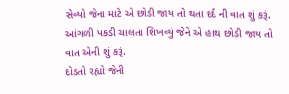સેવ્યો જેના માટે એ છોડી જાય તો થતા દર્દ ની વાત શું કરૂં.
આંગળી પકડી ચાલતા શિખવ્યું જેને એ હાથ છોડી જાય તો વાત એની શું કરૂં.
દોડતો રહ્યો જેની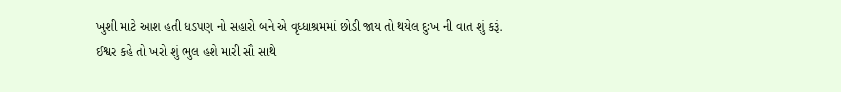ખુશી માટે આશ હતી ધડપણ નો સહારો બને એ વૃધ્ધાશ્રમમાં છોડી જાય તો થયેલ દુઃખ ની વાત શું કરૂં.
ઈશ્વર કહે તો ખરો શું ભુલ હશે મારી સૌ સાથે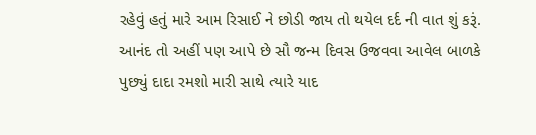રહેવું હતું મારે આમ રિસાઈ ને છોડી જાય તો થયેલ દર્દ ની વાત શું કરૂં.
આનંદ તો અહીં પણ આપે છે સૌ જન્મ દિવસ ઉજવવા આવેલ બાળકે
પુછ્યું દાદા રમશો મારી સાથે ત્યારે યાદ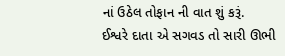નાં ઉઠેલ તોફાન ની વાત શું કરૂં.
ઈશ્વરે દાતા એ સગવડ તો સારી ઊભી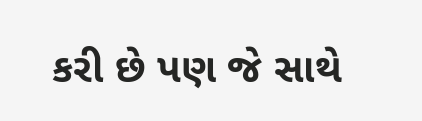કરી છે પણ જે સાથે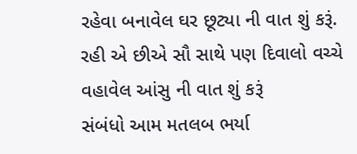રહેવા બનાવેલ ઘર છૂટ્યા ની વાત શું કરૂં.
રહી એ છીએ સૌ સાથે પણ દિવાલો વચ્ચે વહાવેલ આંસુ ની વાત શું કરૂં
સંબંધો આમ મતલબ ભર્યા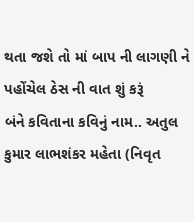થતા જશે તો માં બાપ ની લાગણી ને પહોંચેલ ઠેસ ની વાત શું કરૂં
બંને કવિતાના કવિનું નામ.. અતુલ કુમાર લાભશંકર મહેતા (નિવૃત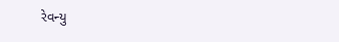રેવન્યુ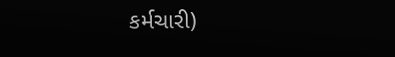કર્મચારી)